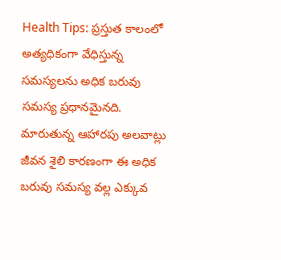Health Tips: ప్రస్తుత కాలంలో అత్యధికంగా వేధిస్తున్న సమస్యలను అధిక బరువు సమస్య ప్రధానమైనది. మారుతున్న ఆహారపు అలవాట్లు జీవన శైలి కారణంగా ఈ అధిక బరువు సమస్య వల్ల ఎక్కువ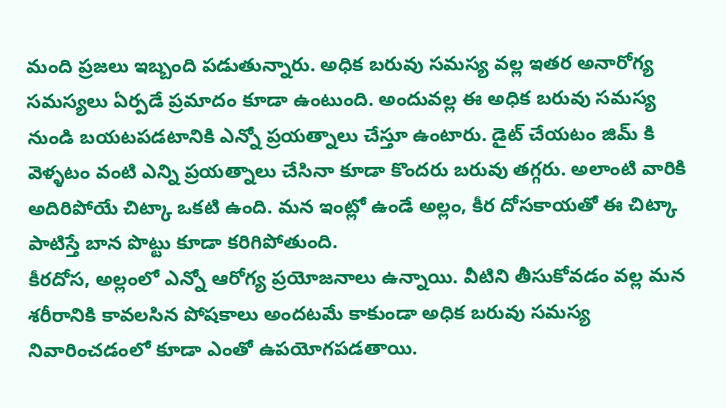మంది ప్రజలు ఇబ్బంది పడుతున్నారు. అధిక బరువు సమస్య వల్ల ఇతర అనారోగ్య సమస్యలు ఏర్పడే ప్రమాదం కూడా ఉంటుంది. అందువల్ల ఈ అధిక బరువు సమస్య నుండి బయటపడటానికి ఎన్నో ప్రయత్నాలు చేస్తూ ఉంటారు. డైట్ చేయటం జిమ్ కి వెళ్ళటం వంటి ఎన్ని ప్రయత్నాలు చేసినా కూడా కొందరు బరువు తగ్గరు. అలాంటి వారికి అదిరిపోయే చిట్కా ఒకటి ఉంది. మన ఇంట్లో ఉండే అల్లం, కీర దోసకాయతో ఈ చిట్కా పాటిస్తే బాన పొట్టు కూడా కరిగిపోతుంది.
కీరదోస, అల్లంలో ఎన్నో ఆరోగ్య ప్రయోజనాలు ఉన్నాయి. వీటిని తీసుకోవడం వల్ల మన శరీరానికి కావలసిన పోషకాలు అందటమే కాకుండా అధిక బరువు సమస్య నివారించడంలో కూడా ఎంతో ఉపయోగపడతాయి.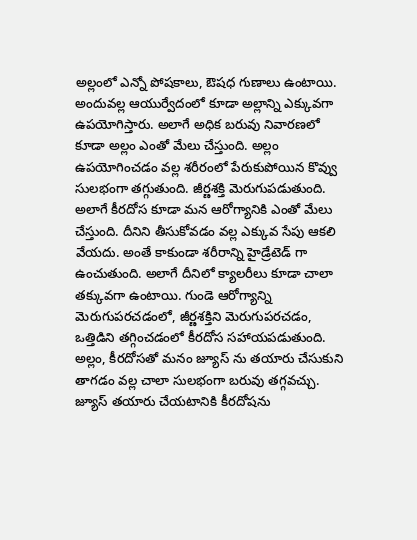అల్లంలో ఎన్నో పోషకాలు, ఔషధ గుణాలు ఉంటాయి. అందువల్ల ఆయుర్వేదంలో కూడా అల్లాన్ని ఎక్కువగా ఉపయోగిస్తారు. అలాగే అధిక బరువు నివారణలో కూడా అల్లం ఎంతో మేలు చేస్తుంది. అల్లం ఉపయోగించడం వల్ల శరీరంలో పేరుకుపోయిన కొవ్వు సులభంగా తగ్గుతుంది. జీర్ణశక్తి మెరుగుపడుతుంది.
అలాగే కీరదోస కూడా మన ఆరోగ్యానికి ఎంతో మేలు చేస్తుంది. దీనిని తీసుకోవడం వల్ల ఎక్కువ సేపు ఆకలి వేయదు. అంతే కాకుండా శరీరాన్ని హైడ్రేటెడ్ గా ఉంచుతుంది. అలాగే దీనిలో క్యాలరీలు కూడా చాలా తక్కువగా ఉంటాయి. గుండె ఆరోగ్యాన్ని మెరుగుపరచడంలో, జీర్ణశక్తిని మెరుగుపరచడం, ఒత్తిడిని తగ్గించడంలో కీరదోస సహాయపడుతుంది. అల్లం, కీరదోసతో మనం జ్యూస్ ను తయారు చేసుకుని తాగడం వల్ల చాలా సులభంగా బరువు తగ్గవచ్చు. జ్యూస్ తయారు చేయటానికి కీరదోషను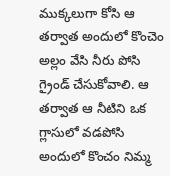ముక్కలుగా కోసి ఆ తర్వాత అందులో కొంచెం అల్లం వేసి నీరు పోసి గ్రైండ్ చేసుకోవాలి. ఆ తర్వాత ఆ నీటిని ఒక గ్లాసులో వడపోసి అందులో కొంచం నిమ్మ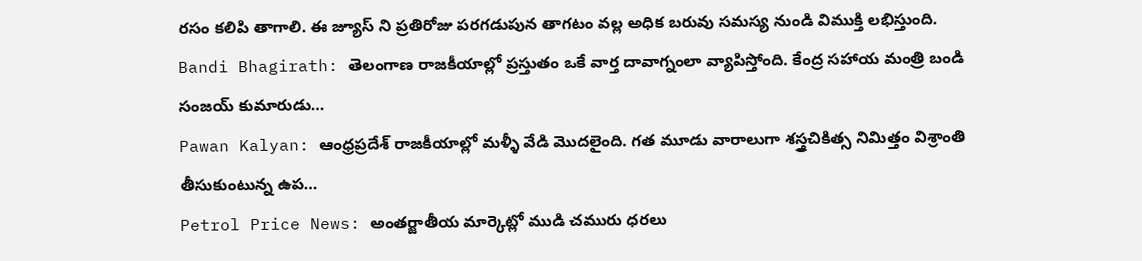రసం కలిపి తాగాలి. ఈ జ్యూస్ ని ప్రతిరోజు పరగడుపున తాగటం వల్ల అధిక బరువు సమస్య నుండి విముక్తి లభిస్తుంది.
Bandi Bhagirath: తెలంగాణ రాజకీయాల్లో ప్రస్తుతం ఒకే వార్త దావాగ్నంలా వ్యాపిస్తోంది. కేంద్ర సహాయ మంత్రి బండి సంజయ్ కుమారుడు…
Pawan Kalyan: ఆంధ్రప్రదేశ్ రాజకీయాల్లో మళ్ళీ వేడి మొదలైంది. గత మూడు వారాలుగా శస్త్రచికిత్స నిమిత్తం విశ్రాంతి తీసుకుంటున్న ఉప…
Petrol Price News: అంతర్జాతీయ మార్కెట్లో ముడి చమురు ధరలు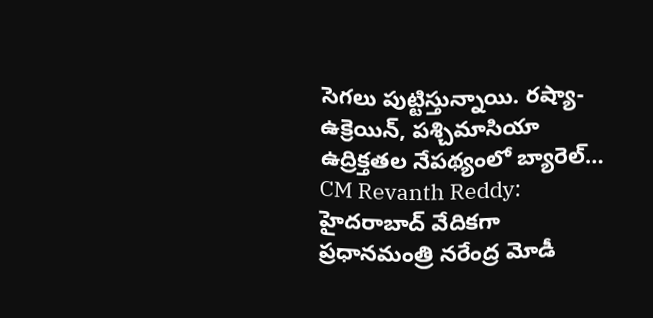సెగలు పుట్టిస్తున్నాయి. రష్యా-ఉక్రెయిన్, పశ్చిమాసియా ఉద్రిక్తతల నేపథ్యంలో బ్యారెల్…
CM Revanth Reddy: హైదరాబాద్ వేదికగా ప్రధానమంత్రి నరేంద్ర మోడీ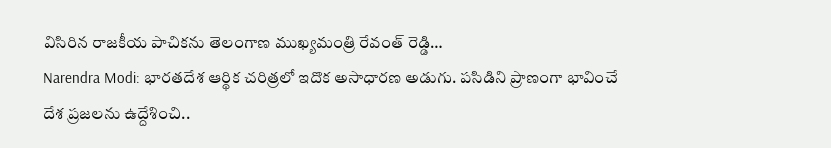విసిరిన రాజకీయ పాచికను తెలంగాణ ముఖ్యమంత్రి రేవంత్ రెడ్డి…
Narendra Modi: భారతదేశ ఆర్థిక చరిత్రలో ఇదొక అసాధారణ అడుగు. పసిడిని ప్రాణంగా భావించే దేశ ప్రజలను ఉద్దేశించి..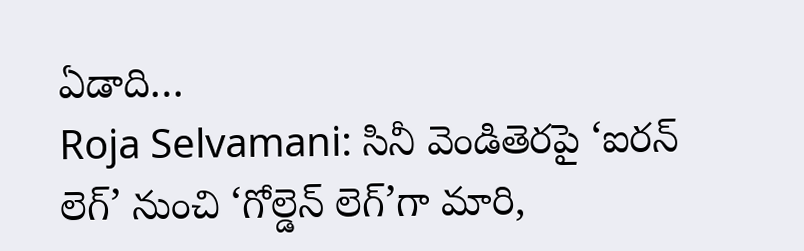ఏడాది…
Roja Selvamani: సినీ వెండితెరపై ‘ఐరన్ లెగ్’ నుంచి ‘గోల్డెన్ లెగ్’గా మారి,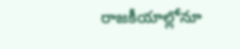రాజకీయాల్లోనూ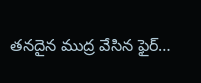తనదైన ముద్ర వేసిన ఫైర్…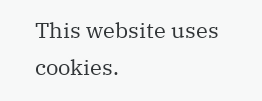This website uses cookies.